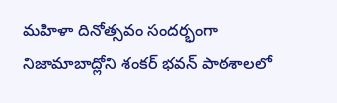మహిళా దినోత్సవం సందర్భంగా నిజామాబాద్లోని శంకర్ భవన్ పాఠశాలలో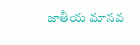జాతీయ మానవ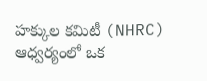హక్కుల కమిటీ (NHRC) ఆధ్వర్యంలో ఒక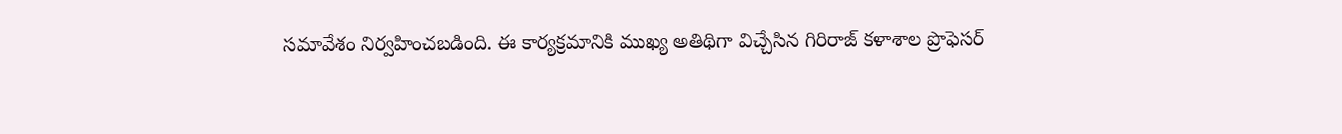సమావేశం నిర్వహించబడింది. ఈ కార్యక్రమానికి ముఖ్య అతిథిగా విచ్చేసిన గిరిరాజ్ కళాశాల ప్రొఫెసర్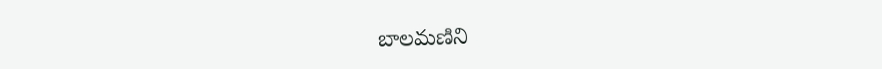బాలమణిని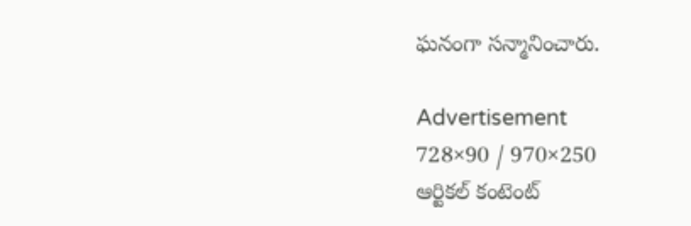ఘనంగా సన్మానించారు.

Advertisement
728×90 / 970×250
ఆర్టికల్ కంటెంట్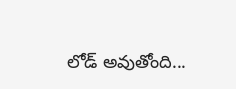లోడ్ అవుతోంది...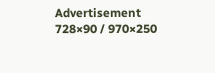Advertisement
728×90 / 970×250